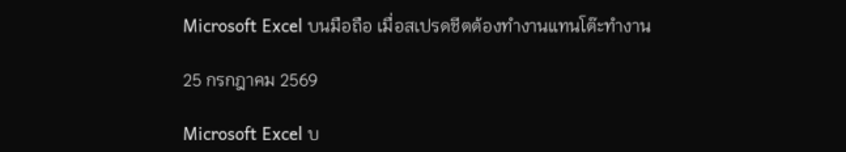Microsoft Excel บนมือถือ เมื่อสเปรดชีตต้องทำงานแทนโต๊ะทำงาน

25 กรกฎาคม 2569

Microsoft Excel บ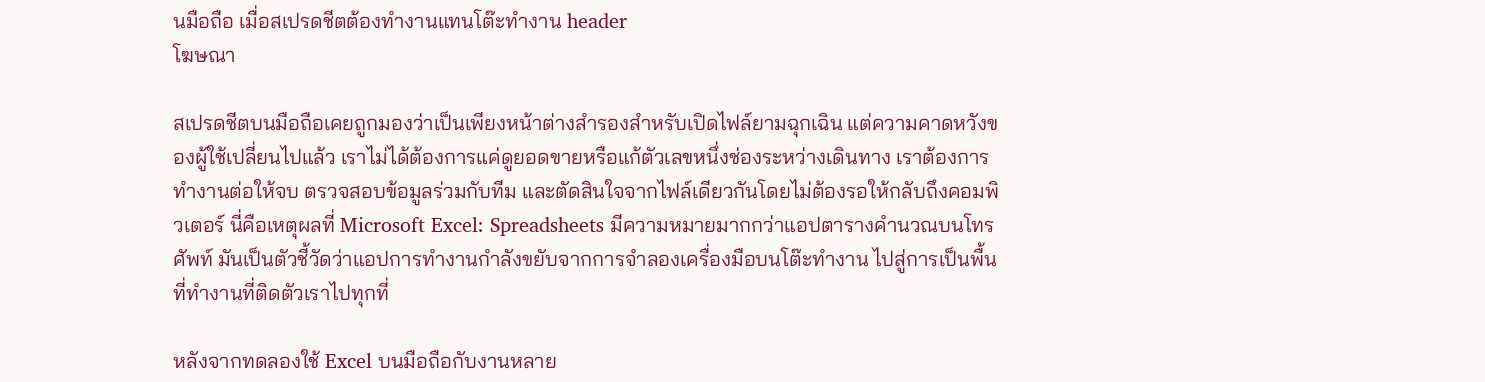นมือถือ เมื่อสเปรดชีตต้องทำงานแทนโต๊ะทำงาน header
โฆษณา

สเปรดชีตบนมือถือเคยถูกมองว่าเป็นเพียงหน้าต่างสำรองสำหรับเปิดไฟล์ยามฉุกเฉิน แต่ความคาดหวังของผู้ใช้เปลี่ยนไปแล้ว เราไม่ได้ต้องการแค่ดูยอดขายหรือแก้ตัวเลขหนึ่งช่องระหว่างเดินทาง เราต้องการทำงานต่อให้จบ ตรวจสอบข้อมูลร่วมกับทีม และตัดสินใจจากไฟล์เดียวกันโดยไม่ต้องรอให้กลับถึงคอมพิวเตอร์ นี่คือเหตุผลที่ Microsoft Excel: Spreadsheets มีความหมายมากกว่าแอปตารางคำนวณบนโทรศัพท์ มันเป็นตัวชี้วัดว่าแอปการทำงานกำลังขยับจากการจำลองเครื่องมือบนโต๊ะทำงาน ไปสู่การเป็นพื้นที่ทำงานที่ติดตัวเราไปทุกที่

หลังจากทดลองใช้ Excel บนมือถือกับงานหลาย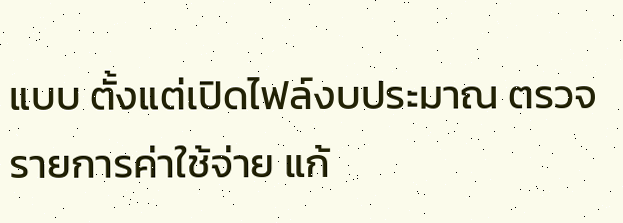แบบ ตั้งแต่เปิดไฟล์งบประมาณ ตรวจรายการค่าใช้จ่าย แก้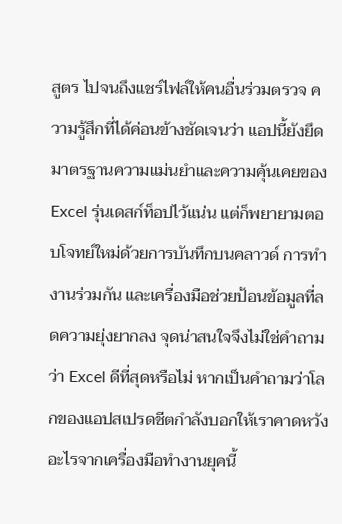สูตร ไปจนถึงแชร์ไฟล์ให้คนอื่นร่วมตรวจ ความรู้สึกที่ได้ค่อนข้างชัดเจนว่า แอปนี้ยังยึดมาตรฐานความแม่นยำและความคุ้นเคยของ Excel รุ่นเดสก์ท็อปไว้แน่น แต่ก็พยายามตอบโจทย์ใหม่ด้วยการบันทึกบนคลาวด์ การทำงานร่วมกัน และเครื่องมือช่วยป้อนข้อมูลที่ลดความยุ่งยากลง จุดน่าสนใจจึงไม่ใช่คำถามว่า Excel ดีที่สุดหรือไม่ หากเป็นคำถามว่าโลกของแอปสเปรดชีตกำลังบอกให้เราคาดหวังอะไรจากเครื่องมือทำงานยุคนี้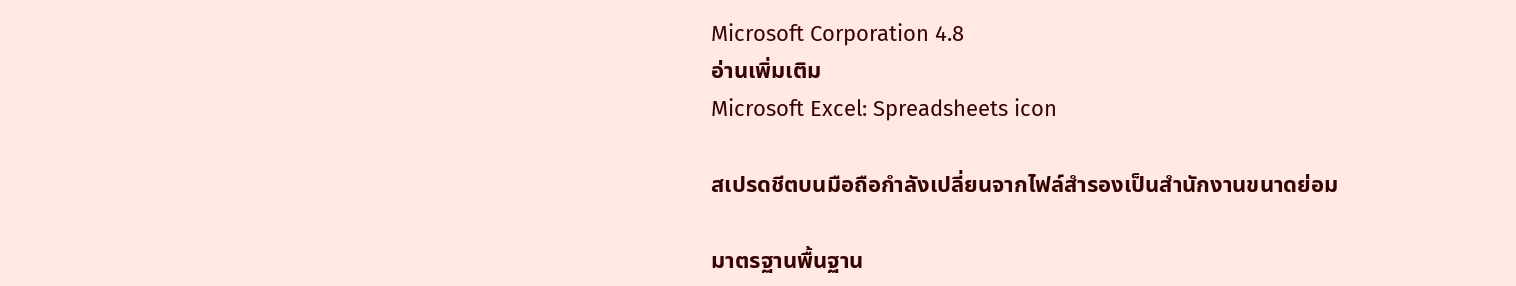Microsoft Corporation 4.8
อ่านเพิ่มเติม
Microsoft Excel: Spreadsheets icon

สเปรดชีตบนมือถือกำลังเปลี่ยนจากไฟล์สำรองเป็นสำนักงานขนาดย่อม

มาตรฐานพื้นฐาน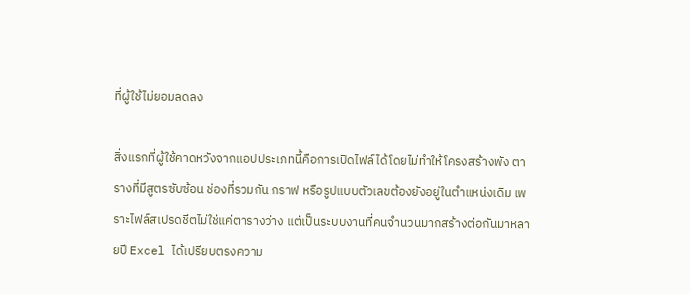ที่ผู้ใช้ไม่ยอมลดลง

สิ่งแรกที่ผู้ใช้คาดหวังจากแอปประเภทนี้คือการเปิดไฟล์ได้โดยไม่ทำให้โครงสร้างพัง ตารางที่มีสูตรซับซ้อน ช่องที่รวมกัน กราฟ หรือรูปแบบตัวเลขต้องยังอยู่ในตำแหน่งเดิม เพราะไฟล์สเปรดชีตไม่ใช่แค่ตารางว่าง แต่เป็นระบบงานที่คนจำนวนมากสร้างต่อกันมาหลายปี Excel ได้เปรียบตรงความ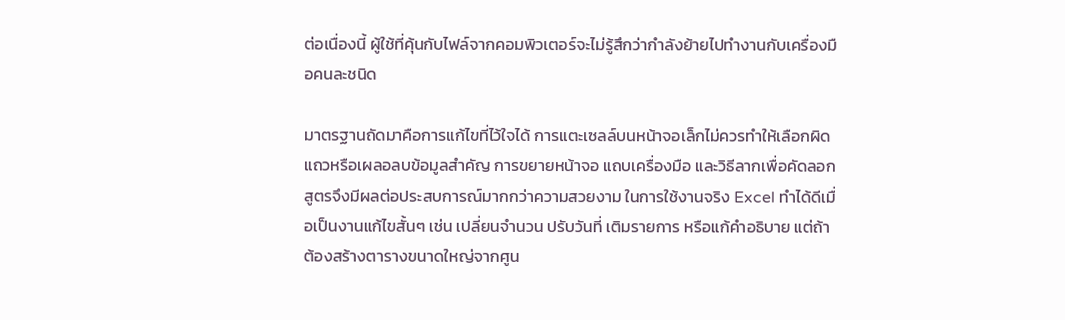ต่อเนื่องนี้ ผู้ใช้ที่คุ้นกับไฟล์จากคอมพิวเตอร์จะไม่รู้สึกว่ากำลังย้ายไปทำงานกับเครื่องมือคนละชนิด

มาตรฐานถัดมาคือการแก้ไขที่ไว้ใจได้ การแตะเซลล์บนหน้าจอเล็กไม่ควรทำให้เลือกผิดแถวหรือเผลอลบข้อมูลสำคัญ การขยายหน้าจอ แถบเครื่องมือ และวิธีลากเพื่อคัดลอกสูตรจึงมีผลต่อประสบการณ์มากกว่าความสวยงาม ในการใช้งานจริง Excel ทำได้ดีเมื่อเป็นงานแก้ไขสั้นๆ เช่น เปลี่ยนจำนวน ปรับวันที่ เติมรายการ หรือแก้คำอธิบาย แต่ถ้าต้องสร้างตารางขนาดใหญ่จากศูน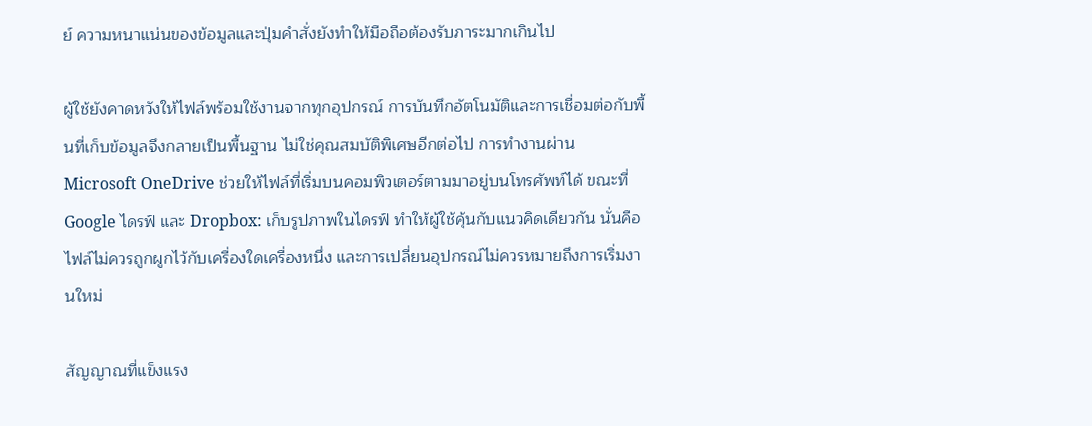ย์ ความหนาแน่นของข้อมูลและปุ่มคำสั่งยังทำให้มือถือต้องรับภาระมากเกินไป

ผู้ใช้ยังคาดหวังให้ไฟล์พร้อมใช้งานจากทุกอุปกรณ์ การบันทึกอัตโนมัติและการเชื่อมต่อกับพื้นที่เก็บข้อมูลจึงกลายเป็นพื้นฐาน ไม่ใช่คุณสมบัติพิเศษอีกต่อไป การทำงานผ่าน Microsoft OneDrive ช่วยให้ไฟล์ที่เริ่มบนคอมพิวเตอร์ตามมาอยู่บนโทรศัพท์ได้ ขณะที่ Google ไดรฟ์ และ Dropbox: เก็บรูปภาพในไดรฟ์ ทำให้ผู้ใช้คุ้นกับแนวคิดเดียวกัน นั่นคือไฟล์ไม่ควรถูกผูกไว้กับเครื่องใดเครื่องหนึ่ง และการเปลี่ยนอุปกรณ์ไม่ควรหมายถึงการเริ่มงานใหม่

สัญญาณที่แข็งแรง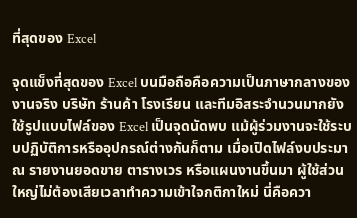ที่สุดของ Excel

จุดแข็งที่สุดของ Excel บนมือถือคือความเป็นภาษากลางของงานจริง บริษัท ร้านค้า โรงเรียน และทีมอิสระจำนวนมากยังใช้รูปแบบไฟล์ของ Excel เป็นจุดนัดพบ แม้ผู้ร่วมงานจะใช้ระบบปฏิบัติการหรืออุปกรณ์ต่างกันก็ตาม เมื่อเปิดไฟล์งบประมาณ รายงานยอดขาย ตารางเวร หรือแผนงานขึ้นมา ผู้ใช้ส่วนใหญ่ไม่ต้องเสียเวลาทำความเข้าใจกติกาใหม่ นี่คือควา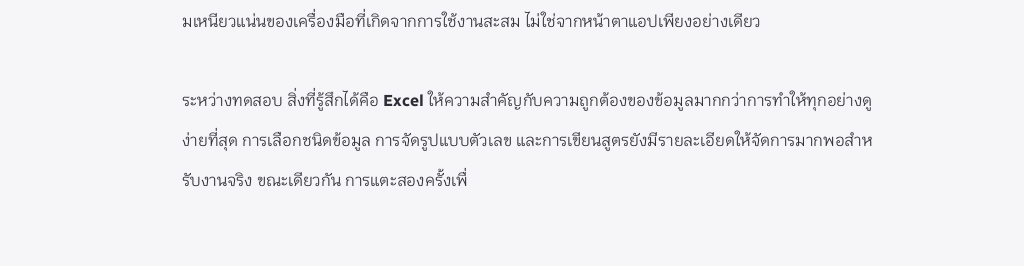มเหนียวแน่นของเครื่องมือที่เกิดจากการใช้งานสะสม ไม่ใช่จากหน้าตาแอปเพียงอย่างเดียว

ระหว่างทดสอบ สิ่งที่รู้สึกได้คือ Excel ให้ความสำคัญกับความถูกต้องของข้อมูลมากกว่าการทำให้ทุกอย่างดูง่ายที่สุด การเลือกชนิดข้อมูล การจัดรูปแบบตัวเลข และการเขียนสูตรยังมีรายละเอียดให้จัดการมากพอสำหรับงานจริง ขณะเดียวกัน การแตะสองครั้งเพื่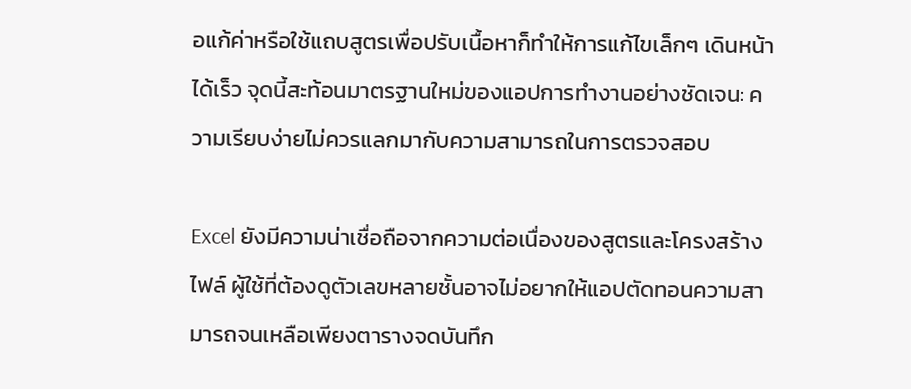อแก้ค่าหรือใช้แถบสูตรเพื่อปรับเนื้อหาก็ทำให้การแก้ไขเล็กๆ เดินหน้าได้เร็ว จุดนี้สะท้อนมาตรฐานใหม่ของแอปการทำงานอย่างชัดเจน: ความเรียบง่ายไม่ควรแลกมากับความสามารถในการตรวจสอบ

Excel ยังมีความน่าเชื่อถือจากความต่อเนื่องของสูตรและโครงสร้างไฟล์ ผู้ใช้ที่ต้องดูตัวเลขหลายชั้นอาจไม่อยากให้แอปตัดทอนความสามารถจนเหลือเพียงตารางจดบันทึก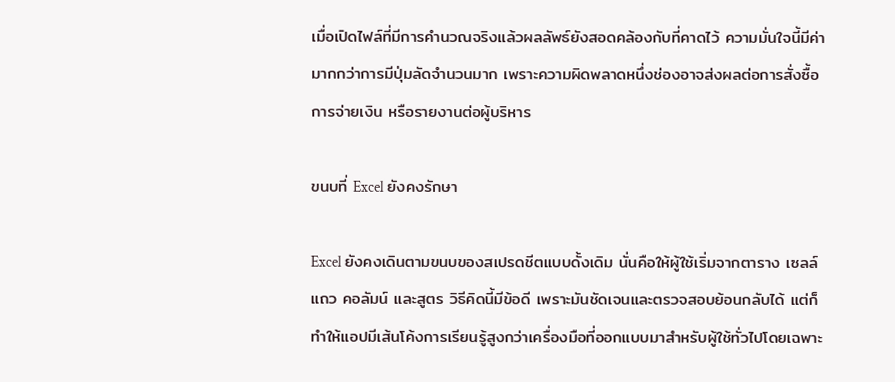เมื่อเปิดไฟล์ที่มีการคำนวณจริงแล้วผลลัพธ์ยังสอดคล้องกับที่คาดไว้ ความมั่นใจนี้มีค่ามากกว่าการมีปุ่มลัดจำนวนมาก เพราะความผิดพลาดหนึ่งช่องอาจส่งผลต่อการสั่งซื้อ การจ่ายเงิน หรือรายงานต่อผู้บริหาร

ขนบที่ Excel ยังคงรักษา

Excel ยังคงเดินตามขนบของสเปรดชีตแบบดั้งเดิม นั่นคือให้ผู้ใช้เริ่มจากตาราง เซลล์ แถว คอลัมน์ และสูตร วิธีคิดนี้มีข้อดี เพราะมันชัดเจนและตรวจสอบย้อนกลับได้ แต่ก็ทำให้แอปมีเส้นโค้งการเรียนรู้สูงกว่าเครื่องมือที่ออกแบบมาสำหรับผู้ใช้ทั่วไปโดยเฉพาะ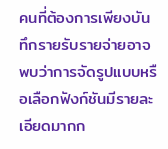คนที่ต้องการเพียงบันทึกรายรับรายจ่ายอาจพบว่าการจัดรูปแบบหรือเลือกฟังก์ชันมีรายละเอียดมากก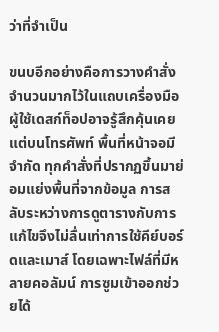ว่าที่จำเป็น

ขนบอีกอย่างคือการวางคำสั่งจำนวนมากไว้ในแถบเครื่องมือ ผู้ใช้เดสก์ท็อปอาจรู้สึกคุ้นเคย แต่บนโทรศัพท์ พื้นที่หน้าจอมีจำกัด ทุกคำสั่งที่ปรากฏขึ้นมาย่อมแย่งพื้นที่จากข้อมูล การสลับระหว่างการดูตารางกับการแก้ไขจึงไม่ลื่นเท่าการใช้คีย์บอร์ดและเมาส์ โดยเฉพาะไฟล์ที่มีหลายคอลัมน์ การซูมเข้าออกช่วยได้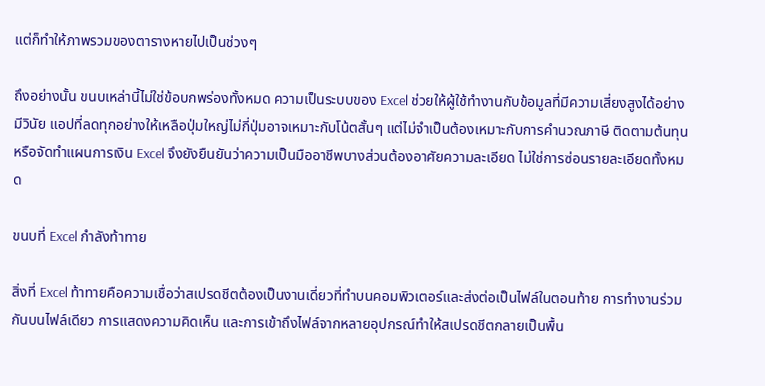แต่ก็ทำให้ภาพรวมของตารางหายไปเป็นช่วงๆ

ถึงอย่างนั้น ขนบเหล่านี้ไม่ใช่ข้อบกพร่องทั้งหมด ความเป็นระบบของ Excel ช่วยให้ผู้ใช้ทำงานกับข้อมูลที่มีความเสี่ยงสูงได้อย่างมีวินัย แอปที่ลดทุกอย่างให้เหลือปุ่มใหญ่ไม่กี่ปุ่มอาจเหมาะกับโน้ตสั้นๆ แต่ไม่จำเป็นต้องเหมาะกับการคำนวณภาษี ติดตามต้นทุน หรือจัดทำแผนการเงิน Excel จึงยังยืนยันว่าความเป็นมืออาชีพบางส่วนต้องอาศัยความละเอียด ไม่ใช่การซ่อนรายละเอียดทั้งหมด

ขนบที่ Excel กำลังท้าทาย

สิ่งที่ Excel ท้าทายคือความเชื่อว่าสเปรดชีตต้องเป็นงานเดี่ยวที่ทำบนคอมพิวเตอร์และส่งต่อเป็นไฟล์ในตอนท้าย การทำงานร่วมกันบนไฟล์เดียว การแสดงความคิดเห็น และการเข้าถึงไฟล์จากหลายอุปกรณ์ทำให้สเปรดชีตกลายเป็นพื้น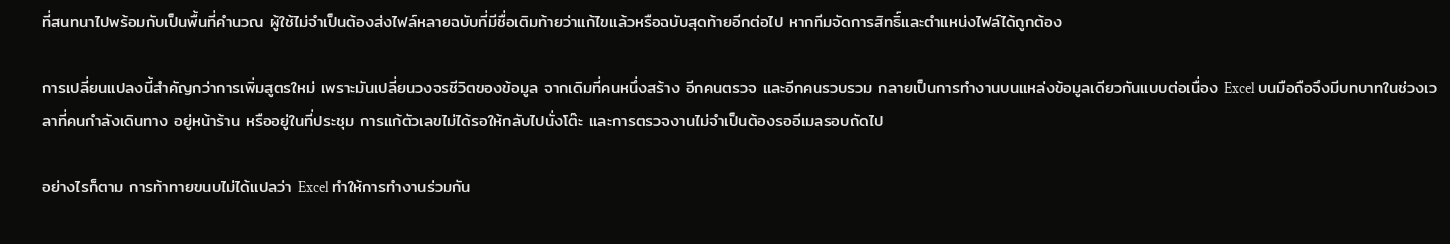ที่สนทนาไปพร้อมกับเป็นพื้นที่คำนวณ ผู้ใช้ไม่จำเป็นต้องส่งไฟล์หลายฉบับที่มีชื่อเติมท้ายว่าแก้ไขแล้วหรือฉบับสุดท้ายอีกต่อไป หากทีมจัดการสิทธิ์และตำแหน่งไฟล์ได้ถูกต้อง

การเปลี่ยนแปลงนี้สำคัญกว่าการเพิ่มสูตรใหม่ เพราะมันเปลี่ยนวงจรชีวิตของข้อมูล จากเดิมที่คนหนึ่งสร้าง อีกคนตรวจ และอีกคนรวบรวม กลายเป็นการทำงานบนแหล่งข้อมูลเดียวกันแบบต่อเนื่อง Excel บนมือถือจึงมีบทบาทในช่วงเวลาที่คนกำลังเดินทาง อยู่หน้าร้าน หรืออยู่ในที่ประชุม การแก้ตัวเลขไม่ได้รอให้กลับไปนั่งโต๊ะ และการตรวจงานไม่จำเป็นต้องรออีเมลรอบถัดไป

อย่างไรก็ตาม การท้าทายขนบไม่ได้แปลว่า Excel ทำให้การทำงานร่วมกัน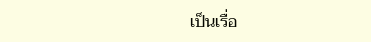เป็นเรื่อ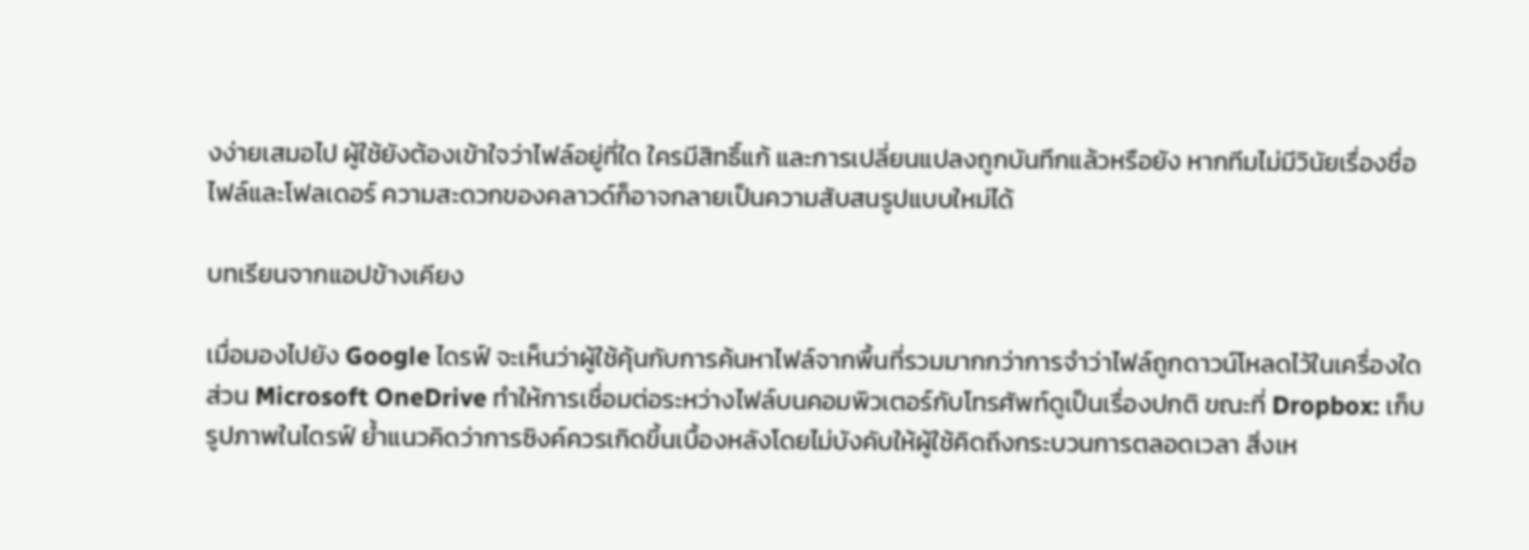งง่ายเสมอไป ผู้ใช้ยังต้องเข้าใจว่าไฟล์อยู่ที่ใด ใครมีสิทธิ์แก้ และการเปลี่ยนแปลงถูกบันทึกแล้วหรือยัง หากทีมไม่มีวินัยเรื่องชื่อไฟล์และโฟลเดอร์ ความสะดวกของคลาวด์ก็อาจกลายเป็นความสับสนรูปแบบใหม่ได้

บทเรียนจากแอปข้างเคียง

เมื่อมองไปยัง Google ไดรฟ์ จะเห็นว่าผู้ใช้คุ้นกับการค้นหาไฟล์จากพื้นที่รวมมากกว่าการจำว่าไฟล์ถูกดาวน์โหลดไว้ในเครื่องใด ส่วน Microsoft OneDrive ทำให้การเชื่อมต่อระหว่างไฟล์บนคอมพิวเตอร์กับโทรศัพท์ดูเป็นเรื่องปกติ ขณะที่ Dropbox: เก็บรูปภาพในไดรฟ์ ย้ำแนวคิดว่าการซิงค์ควรเกิดขึ้นเบื้องหลังโดยไม่บังคับให้ผู้ใช้คิดถึงกระบวนการตลอดเวลา สิ่งเห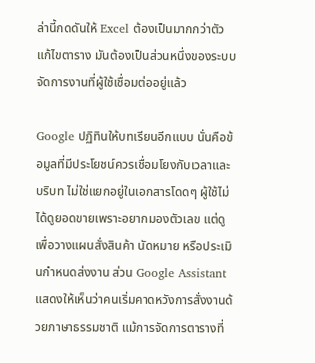ล่านี้กดดันให้ Excel ต้องเป็นมากกว่าตัวแก้ไขตาราง มันต้องเป็นส่วนหนึ่งของระบบจัดการงานที่ผู้ใช้เชื่อมต่ออยู่แล้ว

Google ปฏิทินให้บทเรียนอีกแบบ นั่นคือข้อมูลที่มีประโยชน์ควรเชื่อมโยงกับเวลาและบริบท ไม่ใช่แยกอยู่ในเอกสารโดดๆ ผู้ใช้ไม่ได้ดูยอดขายเพราะอยากมองตัวเลข แต่ดูเพื่อวางแผนสั่งสินค้า นัดหมาย หรือประเมินกำหนดส่งงาน ส่วน Google Assistant แสดงให้เห็นว่าคนเริ่มคาดหวังการสั่งงานด้วยภาษาธรรมชาติ แม้การจัดการตารางที่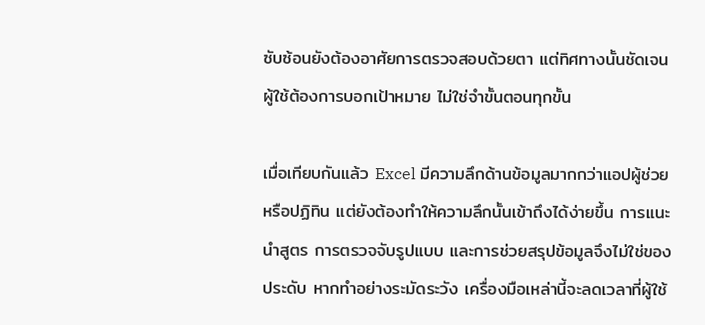ซับซ้อนยังต้องอาศัยการตรวจสอบด้วยตา แต่ทิศทางนั้นชัดเจน ผู้ใช้ต้องการบอกเป้าหมาย ไม่ใช่จำขั้นตอนทุกขั้น

เมื่อเทียบกันแล้ว Excel มีความลึกด้านข้อมูลมากกว่าแอปผู้ช่วยหรือปฏิทิน แต่ยังต้องทำให้ความลึกนั้นเข้าถึงได้ง่ายขึ้น การแนะนำสูตร การตรวจจับรูปแบบ และการช่วยสรุปข้อมูลจึงไม่ใช่ของประดับ หากทำอย่างระมัดระวัง เครื่องมือเหล่านี้จะลดเวลาที่ผู้ใช้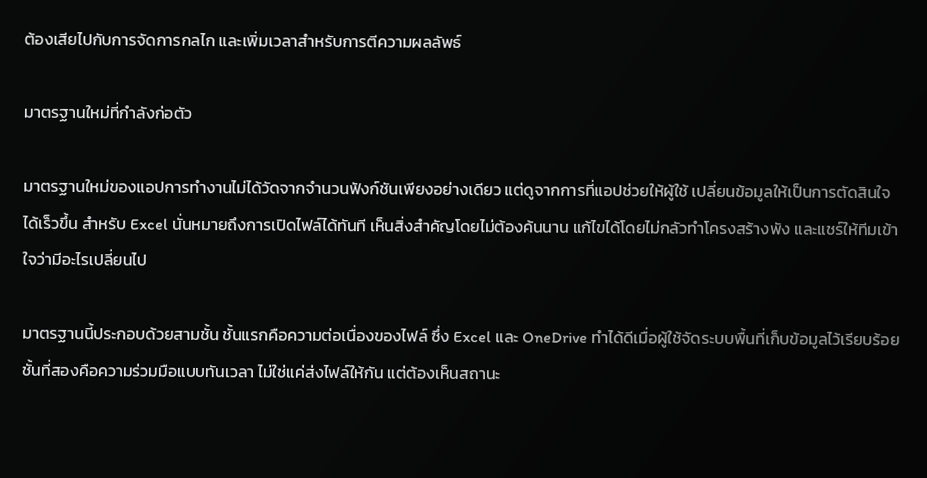ต้องเสียไปกับการจัดการกลไก และเพิ่มเวลาสำหรับการตีความผลลัพธ์

มาตรฐานใหม่ที่กำลังก่อตัว

มาตรฐานใหม่ของแอปการทำงานไม่ได้วัดจากจำนวนฟังก์ชันเพียงอย่างเดียว แต่ดูจากการที่แอปช่วยให้ผู้ใช้ เปลี่ยนข้อมูลให้เป็นการตัดสินใจได้เร็วขึ้น สำหรับ Excel นั่นหมายถึงการเปิดไฟล์ได้ทันที เห็นสิ่งสำคัญโดยไม่ต้องค้นนาน แก้ไขได้โดยไม่กลัวทำโครงสร้างพัง และแชร์ให้ทีมเข้าใจว่ามีอะไรเปลี่ยนไป

มาตรฐานนี้ประกอบด้วยสามชั้น ชั้นแรกคือความต่อเนื่องของไฟล์ ซึ่ง Excel และ OneDrive ทำได้ดีเมื่อผู้ใช้จัดระบบพื้นที่เก็บข้อมูลไว้เรียบร้อย ชั้นที่สองคือความร่วมมือแบบทันเวลา ไม่ใช่แค่ส่งไฟล์ให้กัน แต่ต้องเห็นสถานะ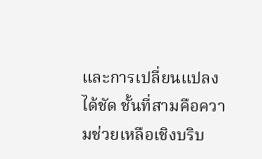และการเปลี่ยนแปลงได้ชัด ชั้นที่สามคือความช่วยเหลือเชิงบริบ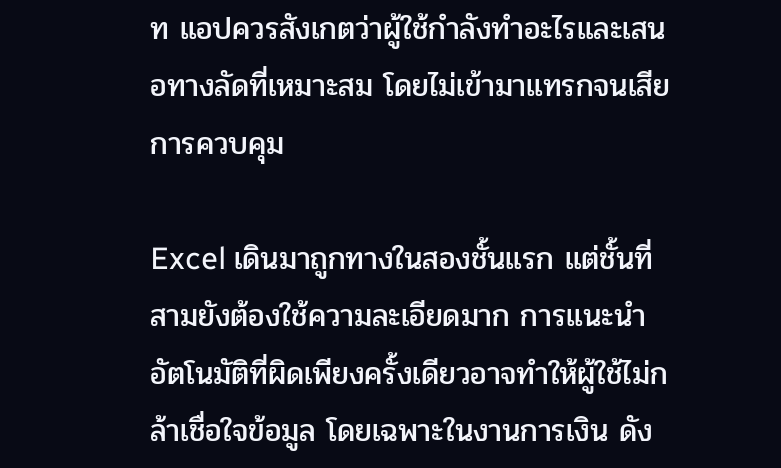ท แอปควรสังเกตว่าผู้ใช้กำลังทำอะไรและเสนอทางลัดที่เหมาะสม โดยไม่เข้ามาแทรกจนเสียการควบคุม

Excel เดินมาถูกทางในสองชั้นแรก แต่ชั้นที่สามยังต้องใช้ความละเอียดมาก การแนะนำอัตโนมัติที่ผิดเพียงครั้งเดียวอาจทำให้ผู้ใช้ไม่กล้าเชื่อใจข้อมูล โดยเฉพาะในงานการเงิน ดัง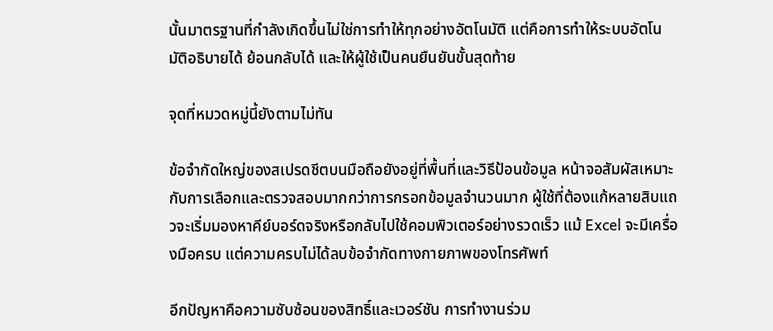นั้นมาตรฐานที่กำลังเกิดขึ้นไม่ใช่การทำให้ทุกอย่างอัตโนมัติ แต่คือการทำให้ระบบอัตโนมัติอธิบายได้ ย้อนกลับได้ และให้ผู้ใช้เป็นคนยืนยันขั้นสุดท้าย

จุดที่หมวดหมู่นี้ยังตามไม่ทัน

ข้อจำกัดใหญ่ของสเปรดชีตบนมือถือยังอยู่ที่พื้นที่และวิธีป้อนข้อมูล หน้าจอสัมผัสเหมาะกับการเลือกและตรวจสอบมากกว่าการกรอกข้อมูลจำนวนมาก ผู้ใช้ที่ต้องแก้หลายสิบแถวจะเริ่มมองหาคีย์บอร์ดจริงหรือกลับไปใช้คอมพิวเตอร์อย่างรวดเร็ว แม้ Excel จะมีเครื่องมือครบ แต่ความครบไม่ได้ลบข้อจำกัดทางกายภาพของโทรศัพท์

อีกปัญหาคือความซับซ้อนของสิทธิ์และเวอร์ชัน การทำงานร่วม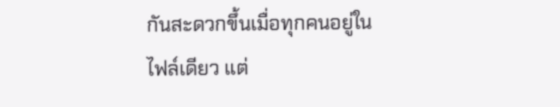กันสะดวกขึ้นเมื่อทุกคนอยู่ในไฟล์เดียว แต่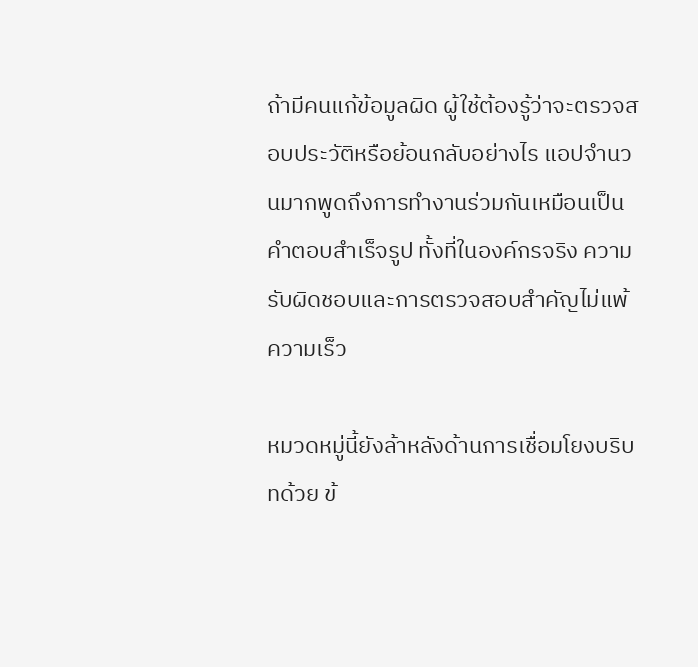ถ้ามีคนแก้ข้อมูลผิด ผู้ใช้ต้องรู้ว่าจะตรวจสอบประวัติหรือย้อนกลับอย่างไร แอปจำนวนมากพูดถึงการทำงานร่วมกันเหมือนเป็นคำตอบสำเร็จรูป ทั้งที่ในองค์กรจริง ความรับผิดชอบและการตรวจสอบสำคัญไม่แพ้ความเร็ว

หมวดหมู่นี้ยังล้าหลังด้านการเชื่อมโยงบริบทด้วย ข้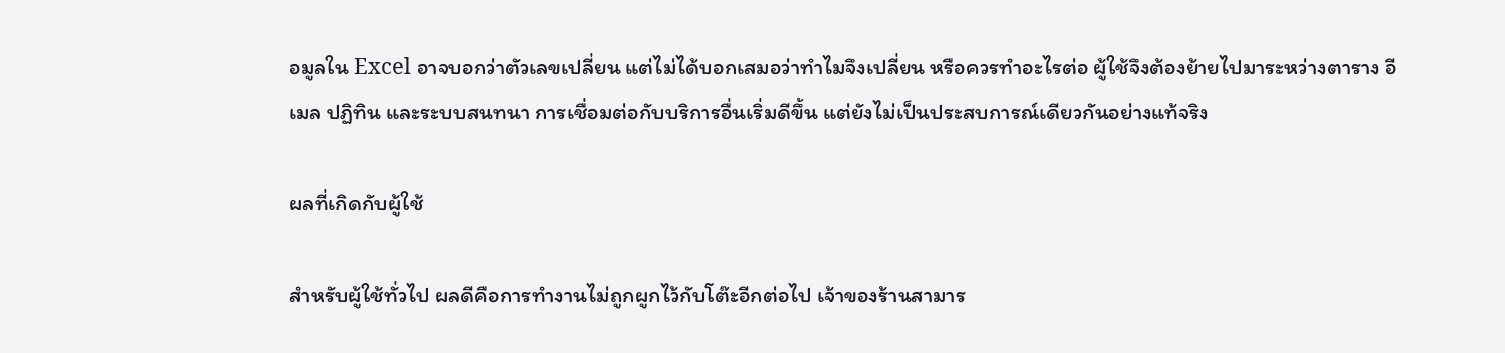อมูลใน Excel อาจบอกว่าตัวเลขเปลี่ยน แต่ไม่ได้บอกเสมอว่าทำไมจึงเปลี่ยน หรือควรทำอะไรต่อ ผู้ใช้จึงต้องย้ายไปมาระหว่างตาราง อีเมล ปฏิทิน และระบบสนทนา การเชื่อมต่อกับบริการอื่นเริ่มดีขึ้น แต่ยังไม่เป็นประสบการณ์เดียวกันอย่างแท้จริง

ผลที่เกิดกับผู้ใช้

สำหรับผู้ใช้ทั่วไป ผลดีคือการทำงานไม่ถูกผูกไว้กับโต๊ะอีกต่อไป เจ้าของร้านสามาร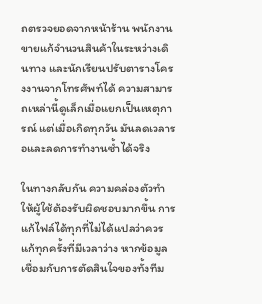ถตรวจยอดจากหน้าร้าน พนักงานขายแก้จำนวนสินค้าในระหว่างเดินทาง และนักเรียนปรับตารางโครงงานจากโทรศัพท์ได้ ความสามารถเหล่านี้ดูเล็กเมื่อแยกเป็นเหตุการณ์ แต่เมื่อเกิดทุกวัน มันลดเวลารอและลดการทำงานซ้ำได้จริง

ในทางกลับกัน ความคล่องตัวทำให้ผู้ใช้ต้องรับผิดชอบมากขึ้น การแก้ไฟล์ได้ทุกที่ไม่ได้แปลว่าควรแก้ทุกครั้งที่มีเวลาว่าง หากข้อมูลเชื่อมกับการตัดสินใจของทั้งทีม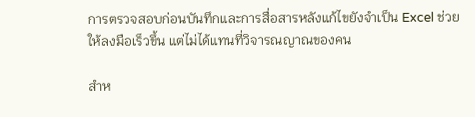การตรวจสอบก่อนบันทึกและการสื่อสารหลังแก้ไขยังจำเป็น Excel ช่วยให้ลงมือเร็วขึ้น แต่ไม่ได้แทนที่วิจารณญาณของคน

สำห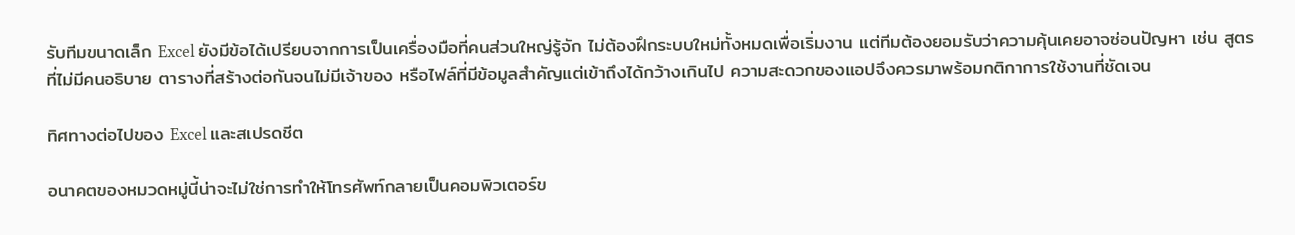รับทีมขนาดเล็ก Excel ยังมีข้อได้เปรียบจากการเป็นเครื่องมือที่คนส่วนใหญ่รู้จัก ไม่ต้องฝึกระบบใหม่ทั้งหมดเพื่อเริ่มงาน แต่ทีมต้องยอมรับว่าความคุ้นเคยอาจซ่อนปัญหา เช่น สูตรที่ไม่มีคนอธิบาย ตารางที่สร้างต่อกันจนไม่มีเจ้าของ หรือไฟล์ที่มีข้อมูลสำคัญแต่เข้าถึงได้กว้างเกินไป ความสะดวกของแอปจึงควรมาพร้อมกติกาการใช้งานที่ชัดเจน

ทิศทางต่อไปของ Excel และสเปรดชีต

อนาคตของหมวดหมู่นี้น่าจะไม่ใช่การทำให้โทรศัพท์กลายเป็นคอมพิวเตอร์ข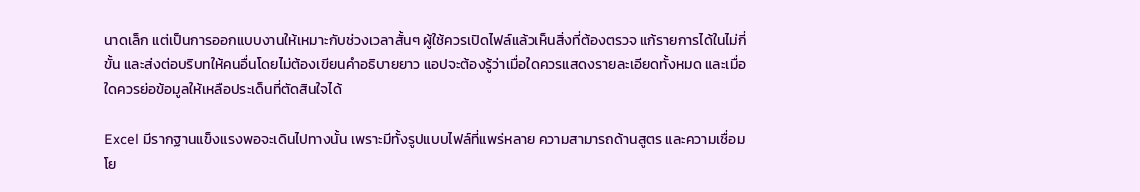นาดเล็ก แต่เป็นการออกแบบงานให้เหมาะกับช่วงเวลาสั้นๆ ผู้ใช้ควรเปิดไฟล์แล้วเห็นสิ่งที่ต้องตรวจ แก้รายการได้ในไม่กี่ขั้น และส่งต่อบริบทให้คนอื่นโดยไม่ต้องเขียนคำอธิบายยาว แอปจะต้องรู้ว่าเมื่อใดควรแสดงรายละเอียดทั้งหมด และเมื่อใดควรย่อข้อมูลให้เหลือประเด็นที่ตัดสินใจได้

Excel มีรากฐานแข็งแรงพอจะเดินไปทางนั้น เพราะมีทั้งรูปแบบไฟล์ที่แพร่หลาย ความสามารถด้านสูตร และความเชื่อมโย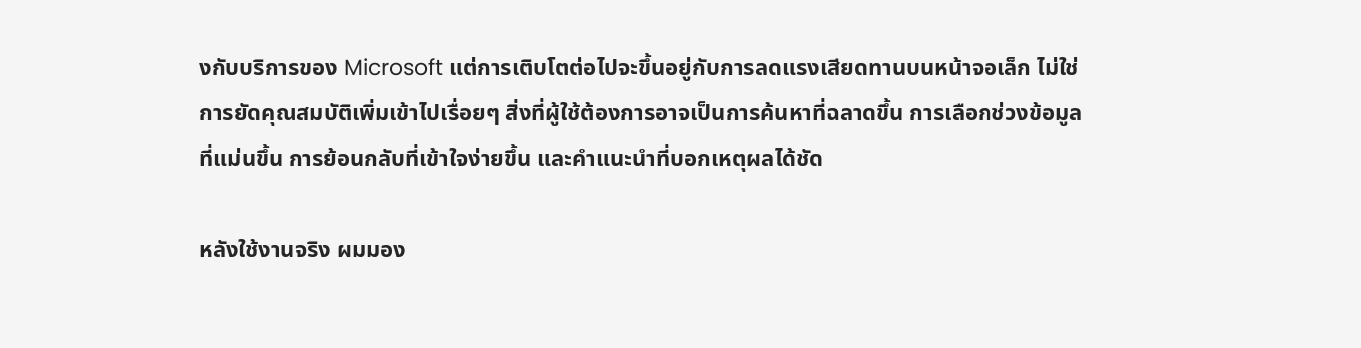งกับบริการของ Microsoft แต่การเติบโตต่อไปจะขึ้นอยู่กับการลดแรงเสียดทานบนหน้าจอเล็ก ไม่ใช่การยัดคุณสมบัติเพิ่มเข้าไปเรื่อยๆ สิ่งที่ผู้ใช้ต้องการอาจเป็นการค้นหาที่ฉลาดขึ้น การเลือกช่วงข้อมูลที่แม่นขึ้น การย้อนกลับที่เข้าใจง่ายขึ้น และคำแนะนำที่บอกเหตุผลได้ชัด

หลังใช้งานจริง ผมมอง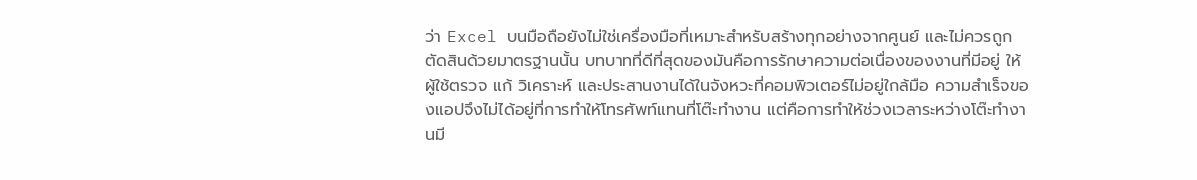ว่า Excel บนมือถือยังไม่ใช่เครื่องมือที่เหมาะสำหรับสร้างทุกอย่างจากศูนย์ และไม่ควรถูกตัดสินด้วยมาตรฐานนั้น บทบาทที่ดีที่สุดของมันคือการรักษาความต่อเนื่องของงานที่มีอยู่ ให้ผู้ใช้ตรวจ แก้ วิเคราะห์ และประสานงานได้ในจังหวะที่คอมพิวเตอร์ไม่อยู่ใกล้มือ ความสำเร็จของแอปจึงไม่ได้อยู่ที่การทำให้โทรศัพท์แทนที่โต๊ะทำงาน แต่คือการทำให้ช่วงเวลาระหว่างโต๊ะทำงานมี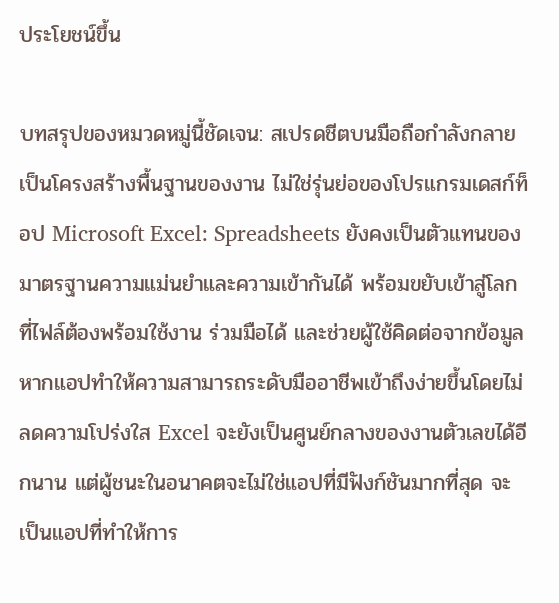ประโยชน์ขึ้น

บทสรุปของหมวดหมู่นี้ชัดเจน: สเปรดชีตบนมือถือกำลังกลายเป็นโครงสร้างพื้นฐานของงาน ไม่ใช่รุ่นย่อของโปรแกรมเดสก์ท็อป Microsoft Excel: Spreadsheets ยังคงเป็นตัวแทนของมาตรฐานความแม่นยำและความเข้ากันได้ พร้อมขยับเข้าสู่โลกที่ไฟล์ต้องพร้อมใช้งาน ร่วมมือได้ และช่วยผู้ใช้คิดต่อจากข้อมูล หากแอปทำให้ความสามารถระดับมืออาชีพเข้าถึงง่ายขึ้นโดยไม่ลดความโปร่งใส Excel จะยังเป็นศูนย์กลางของงานตัวเลขได้อีกนาน แต่ผู้ชนะในอนาคตจะไม่ใช่แอปที่มีฟังก์ชันมากที่สุด จะเป็นแอปที่ทำให้การ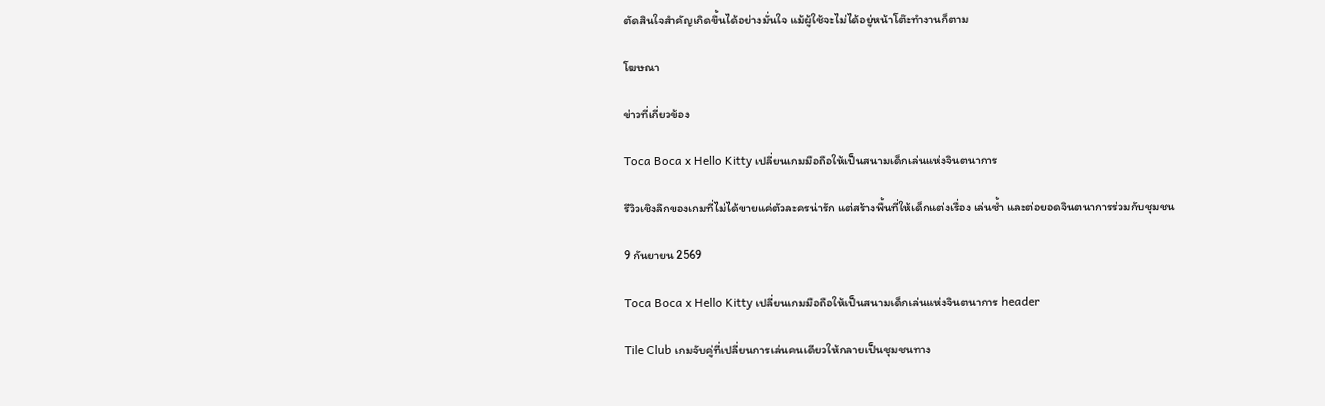ตัดสินใจสำคัญเกิดขึ้นได้อย่างมั่นใจ แม้ผู้ใช้จะไม่ได้อยู่หน้าโต๊ะทำงานก็ตาม

โฆษณา

ข่าวที่เกี่ยวข้อง

Toca Boca x Hello Kitty เปลี่ยนเกมมือถือให้เป็นสนามเด็กเล่นแห่งจินตนาการ

รีวิวเชิงลึกของเกมที่ไม่ได้ขายแค่ตัวละครน่ารัก แต่สร้างพื้นที่ให้เด็กแต่งเรื่อง เล่นซ้ำ และต่อยอดจินตนาการร่วมกับชุมชน

9 กันยายน 2569

Toca Boca x Hello Kitty เปลี่ยนเกมมือถือให้เป็นสนามเด็กเล่นแห่งจินตนาการ header

Tile Club เกมจับคู่ที่เปลี่ยนการเล่นคนเดียวให้กลายเป็นชุมชนทาง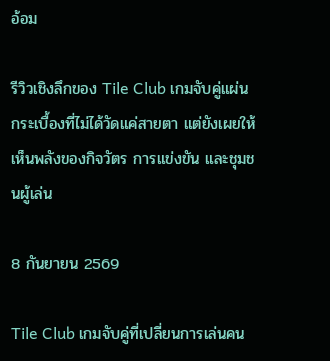อ้อม

รีวิวเชิงลึกของ Tile Club เกมจับคู่แผ่นกระเบื้องที่ไม่ได้วัดแค่สายตา แต่ยังเผยให้เห็นพลังของกิจวัตร การแข่งขัน และชุมชนผู้เล่น

8 กันยายน 2569

Tile Club เกมจับคู่ที่เปลี่ยนการเล่นคน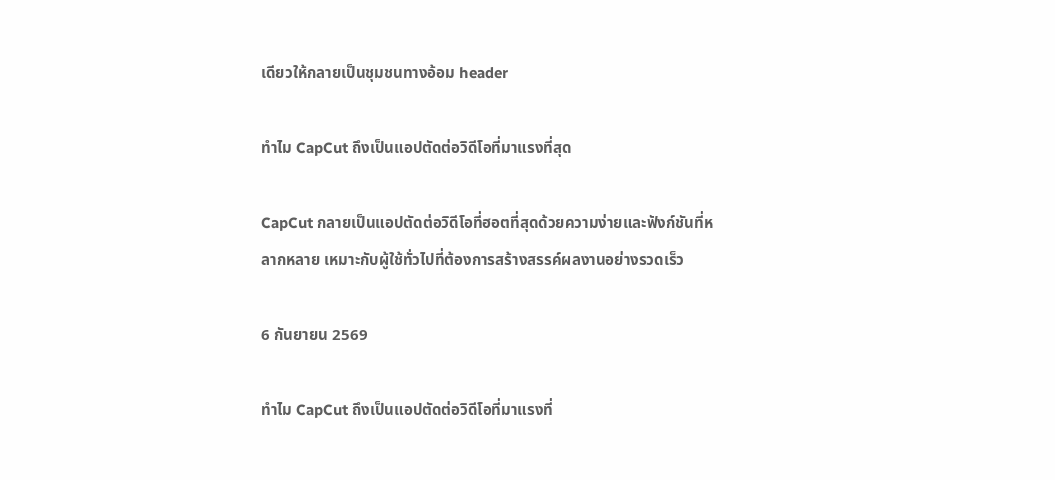เดียวให้กลายเป็นชุมชนทางอ้อม header

ทำไม CapCut ถึงเป็นแอปตัดต่อวิดีโอที่มาแรงที่สุด

CapCut กลายเป็นแอปตัดต่อวิดีโอที่ฮอตที่สุดด้วยความง่ายและฟังก์ชันที่หลากหลาย เหมาะกับผู้ใช้ทั่วไปที่ต้องการสร้างสรรค์ผลงานอย่างรวดเร็ว

6 กันยายน 2569

ทำไม CapCut ถึงเป็นแอปตัดต่อวิดีโอที่มาแรงที่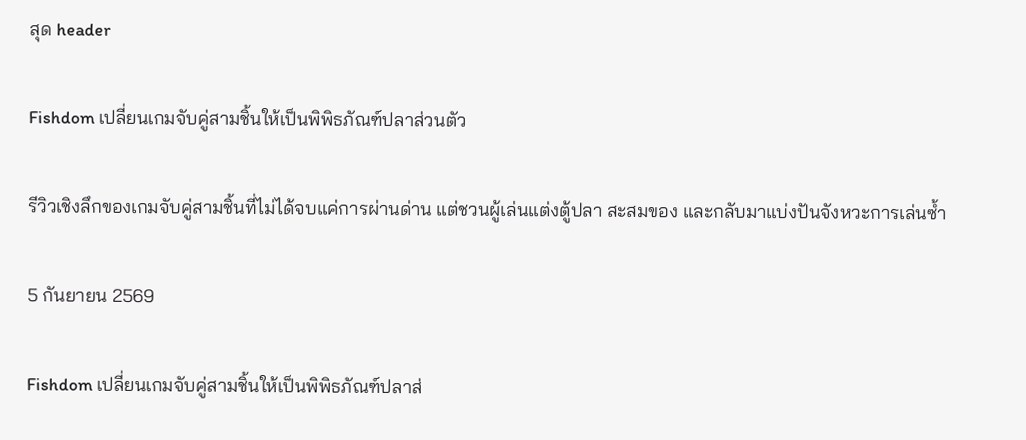สุด header

Fishdom เปลี่ยนเกมจับคู่สามชิ้นให้เป็นพิพิธภัณฑ์ปลาส่วนตัว

รีวิวเชิงลึกของเกมจับคู่สามชิ้นที่ไม่ได้จบแค่การผ่านด่าน แต่ชวนผู้เล่นแต่งตู้ปลา สะสมของ และกลับมาแบ่งปันจังหวะการเล่นซ้ำ

5 กันยายน 2569

Fishdom เปลี่ยนเกมจับคู่สามชิ้นให้เป็นพิพิธภัณฑ์ปลาส่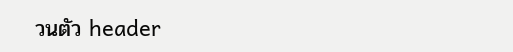วนตัว header